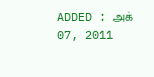ADDED : அக் 07, 2011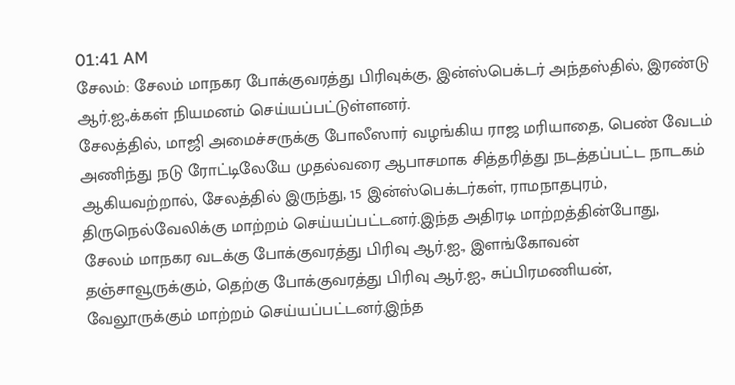01:41 AM
சேலம்: சேலம் மாநகர போக்குவரத்து பிரிவுக்கு, இன்ஸ்பெக்டர் அந்தஸ்தில், இரண்டு ஆர்.ஐ.,க்கள் நியமனம் செய்யப்பட்டுள்ளனர்.
சேலத்தில், மாஜி அமைச்சருக்கு போலீஸார் வழங்கிய ராஜ மரியாதை, பெண் வேடம்
அணிந்து நடு ரோட்டிலேயே முதல்வரை ஆபாசமாக சித்தரித்து நடத்தப்பட்ட நாடகம்
ஆகியவற்றால், சேலத்தில் இருந்து, 15 இன்ஸ்பெக்டர்கள், ராமநாதபுரம்,
திருநெல்வேலிக்கு மாற்றம் செய்யப்பட்டனர்.இந்த அதிரடி மாற்றத்தின்போது,
சேலம் மாநகர வடக்கு போக்குவரத்து பிரிவு ஆர்.ஐ., இளங்கோவன்
தஞ்சாவூருக்கும், தெற்கு போக்குவரத்து பிரிவு ஆர்.ஐ., சுப்பிரமணியன்,
வேலூருக்கும் மாற்றம் செய்யப்பட்டனர்.இந்த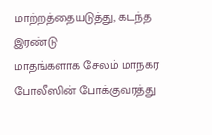மாற்றத்தையடுத்து, கடந்த இரண்டு
மாதங்களாக சேலம் மாநகர போலீஸின் போக்குவரத்து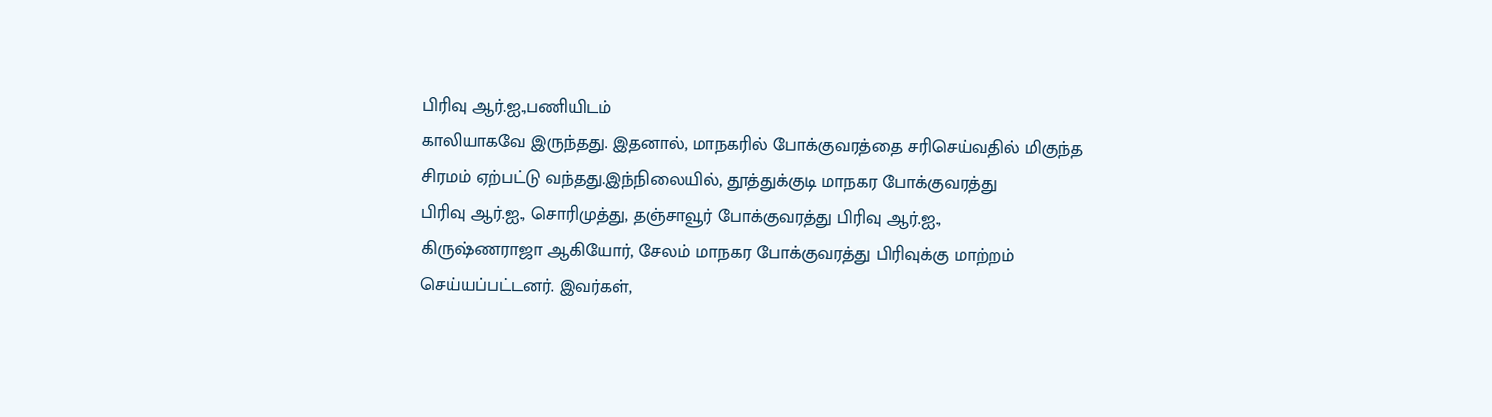பிரிவு ஆர்.ஐ.,பணியிடம்
காலியாகவே இருந்தது. இதனால், மாநகரில் போக்குவரத்தை சரிசெய்வதில் மிகுந்த
சிரமம் ஏற்பட்டு வந்தது.இந்நிலையில், தூத்துக்குடி மாநகர போக்குவரத்து
பிரிவு ஆர்.ஐ., சொரிமுத்து, தஞ்சாவூர் போக்குவரத்து பிரிவு ஆர்.ஐ.,
கிருஷ்ணராஜா ஆகியோர், சேலம் மாநகர போக்குவரத்து பிரிவுக்கு மாற்றம்
செய்யப்பட்டனர். இவர்கள்,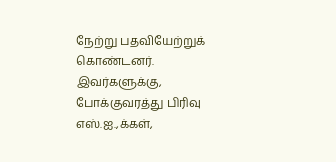நேற்று பதவியேற்றுக் கொண்டனர்.
இவர்களுக்கு, போக்குவரத்து பிரிவு எஸ்.ஐ.,க்கள்,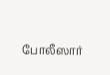போலீஸார்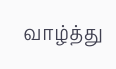வாழ்த்து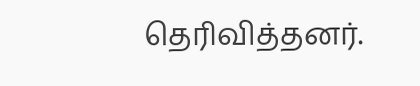தெரிவித்தனர்.